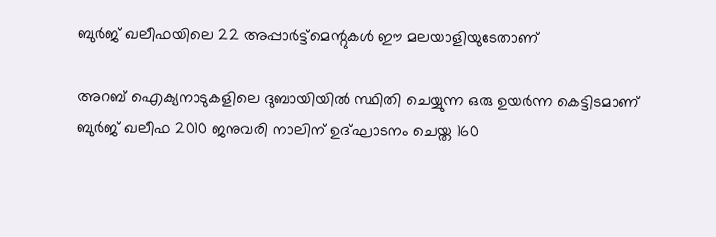ബുർജ് ഖലീഫയിലെ 22 അപ്പാർട്ട്മെന്റുകൾ ഈ മലയാളിയുടേതാണ്

അറബ് ഐക്യനാടുകളിലെ ദുബായിയിൽ സ്ഥിതി ചെയ്യുന്ന ഒരു ഉയർന്ന കെട്ടിടമാണ് ബുർജ് ഖലീഫ 2010 ജനുവരി നാലിന് ഉദ്ഘാടനം ചെയ്ത 160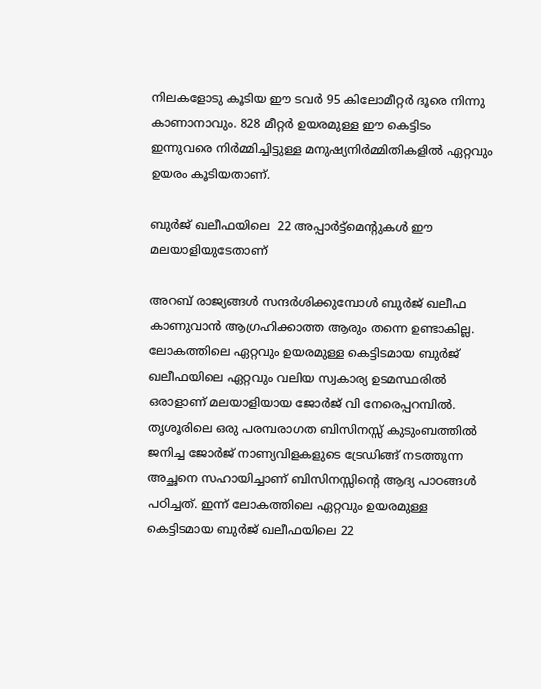നിലകളോടു കൂടിയ ഈ ടവർ 95 കിലോമീറ്റർ ദൂരെ നിന്നു കാണാനാവും. 828 മീറ്റർ ഉയരമുള്ള ഈ കെട്ടിടം ഇന്നുവരെ നിർമ്മിച്ചിട്ടുള്ള മനുഷ്യനിർമ്മിതികളിൽ ഏറ്റവും ഉയരം കൂടിയതാണ്.

ബുർജ് ഖലീഫയിലെ  22 അപ്പാർട്ട്മെന്റുകൾ ഈ മലയാളിയുടേതാണ്

അറബ് രാജ്യങ്ങൾ സന്ദർശിക്കുമ്പോൾ ബുർജ് ഖലീഫ കാണുവാൻ ആഗ്രഹിക്കാത്ത ആരും തന്നെ ഉണ്ടാകില്ല. ലോകത്തിലെ ഏറ്റവും ഉയരമുള്ള കെട്ടിടമായ ബുർജ് ഖലീഫയിലെ ഏറ്റവും വലിയ സ്വകാര്യ ഉടമസ്ഥരിൽ ഒരാളാണ് മലയാളിയായ ജോർജ് വി നേരെപ്പറമ്പിൽ. തൃശൂരിലെ ഒരു പരമ്പരാഗത ബിസിനസ്സ് കുടുംബത്തിൽ ജനിച്ച ജോർജ് നാണ്യവിളകളുടെ ട്രേഡിങ്ങ് നടത്തുന്ന അച്ഛനെ സഹായിച്ചാണ് ബിസിനസ്സിന്റെ ആദ്യ പാഠങ്ങൾ പഠിച്ചത്. ഇന്ന് ലോകത്തിലെ ഏറ്റവും ഉയരമുള്ള കെട്ടിടമായ ബുർജ് ഖലീഫയിലെ 22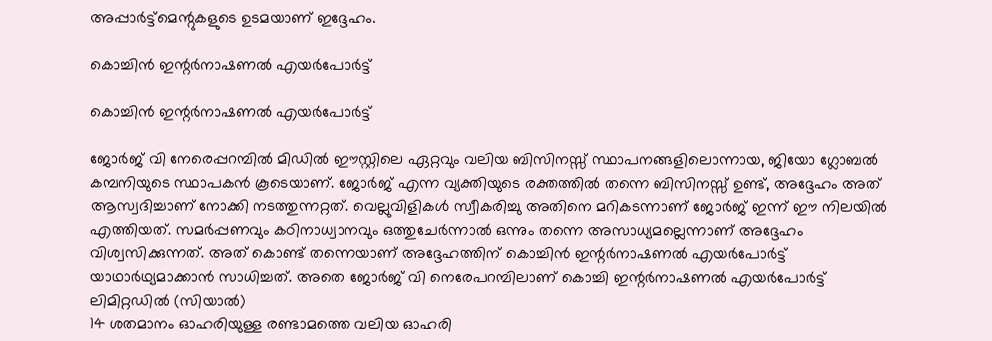അപ്പാർട്ട്മെന്റുകളുടെ ഉടമയാണ് ഇദ്ദേഹം.

കൊച്ചിൻ ഇന്റർനാഷണൽ എയർപോർട്ട്

കൊച്ചിൻ ഇന്റർനാഷണൽ എയർപോർട്ട്

ജോർജ് വി നേരെപ്പറമ്പിൽ മിഡിൽ ഈസ്റ്റിലെ ഏറ്റവും വലിയ ബിസിനസ്സ് സ്ഥാപനങ്ങളിലൊന്നായ, ജിയോ ഗ്ലോബൽ കമ്പനിയുടെ സ്ഥാപകൻ കൂടെയാണ്. ജോർജ് എന്ന വ്യക്തിയുടെ രക്തത്തിൽ തന്നെ ബിസിനസ്സ് ഉണ്ട്, അദ്ദേഹം അത് ആസ്വദിച്ചാണ് നോക്കി നടത്തുന്നറ്റത്‌. വെല്ലുവിളികൾ സ്വീകരിച്ചു അതിനെ മറികടന്നാണ് ജോർജ് ഇന്ന് ഈ നിലയിൽ എത്തിയത്. സമർപ്പണവും കഠിനാധ്വാനവും ഒത്തുചേർന്നാൽ ഒന്നും തന്നെ അസാധ്യമല്ലെന്നാണ് അദ്ദേഹം വിശ്വസിക്കുന്നത്. അത് കൊണ്ട് തന്നെയാണ് അദ്ദേഹത്തിന് കൊച്ചിൻ ഇന്റർനാഷണൽ എയർപോർട്ട് യാഥാർഥ്യമാക്കാൻ സാധിച്ചത്. അതെ ജോർജ് വി നെരേപറമ്പിലാണ് കൊച്ചി ഇന്റർനാഷണൽ എയർപോർട്ട് ലിമിറ്റഡിൽ (സിയാൽ)
14 ശതമാനം ഓഹരിയുള്ള രണ്ടാമത്തെ വലിയ ഓഹരി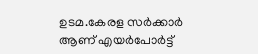ഉടമ.കേരള സർക്കാർ ആണ് എയർപോർട്ട്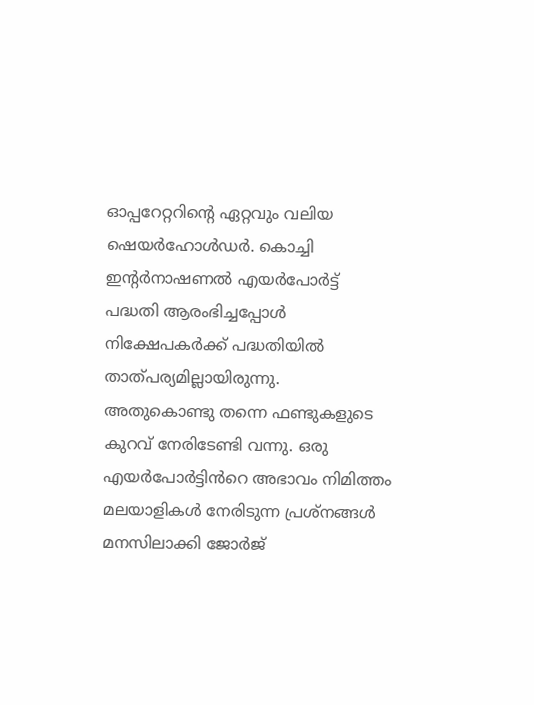ഓപ്പറേറ്ററിന്റെ ഏറ്റവും വലിയ ഷെയർഹോൾഡർ. കൊച്ചി ഇന്റർനാഷണൽ എയർപോർട്ട് പദ്ധതി ആരംഭിച്ചപ്പോൾ നിക്ഷേപകർക്ക് പദ്ധതിയിൽ താത്പര്യമില്ലായിരുന്നു.
അതുകൊണ്ടു തന്നെ ഫണ്ടുകളുടെ കുറവ് നേരിടേണ്ടി വന്നു. ഒരു എയർപോർട്ടിൻറെ അഭാവം നിമിത്തം മലയാളികൾ നേരിടുന്ന പ്രശ്നങ്ങൾ മനസിലാക്കി ജോർജ്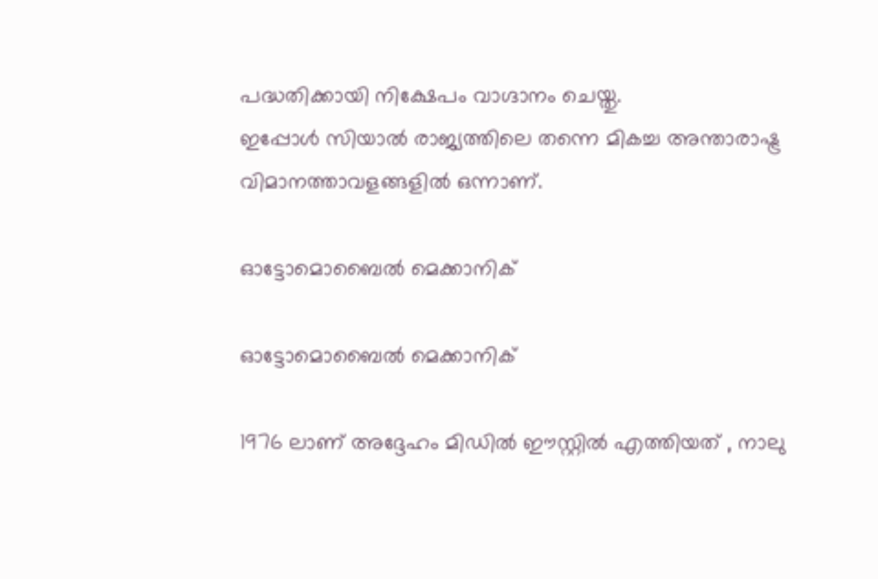പദ്ധതിക്കായി നിക്ഷേപം വാഗ്ദാനം ചെയ്തു.
ഇപ്പോൾ സിയാൽ രാജ്യത്തിലെ തന്നെ മികച്ച അന്താരാഷ്ട്ര വിമാനത്താവളങ്ങളിൽ ഒന്നാണ്.

ഓട്ടോമൊബൈൽ മെക്കാനിക്

ഓട്ടോമൊബൈൽ മെക്കാനിക്

1976 ലാണ് അദ്ദേഹം മിഡിൽ ഈസ്റ്റിൽ എത്തിയത് , നാലു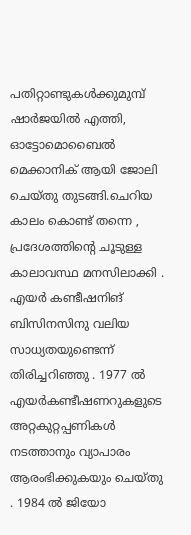പതിറ്റാണ്ടുകൾക്കുമുമ്പ് ഷാർജയിൽ എത്തി, ഓട്ടോമൊബൈൽ മെക്കാനിക് ആയി ജോലി ചെയ്തു തുടങ്ങി.ചെറിയ കാലം കൊണ്ട് തന്നെ , പ്രദേശത്തിന്റെ ചൂടുള്ള കാലാവസ്ഥ മനസിലാക്കി . എയർ കണ്ടീഷനിങ് ബിസിനസിനു വലിയ സാധ്യതയുണ്ടെന്ന് തിരിച്ചറിഞ്ഞു . 1977 ൽ എയർകണ്ടീഷണറുകളുടെ അറ്റകുറ്റപ്പണികൾ നടത്താനും വ്യാപാരം ആരംഭിക്കുകയും ചെയ്തു . 1984 ൽ ജിയോ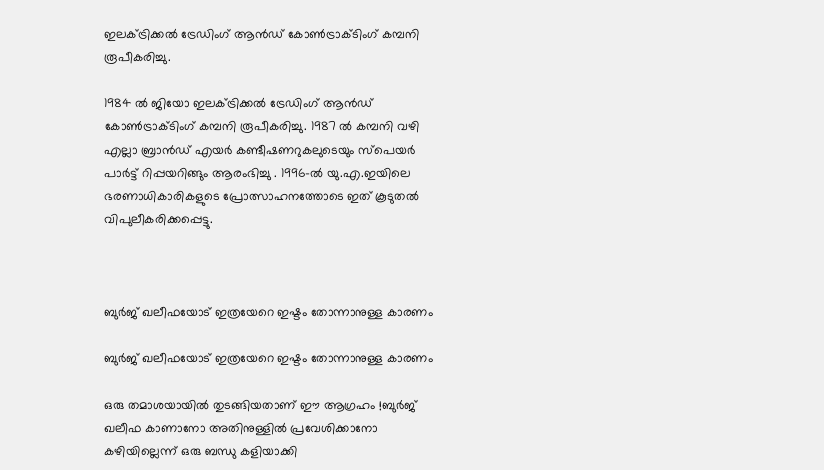ഇലക്ട്രിക്കൽ ട്രേഡിംഗ് ആൻഡ് കോൺട്രാക്ടിംഗ് കമ്പനി രൂപീകരിച്ചു.

1984 ൽ ജിയോ ഇലക്ട്രിക്കൽ ട്രേഡിംഗ് ആൻഡ് കോൺട്രാക്ടിംഗ് കമ്പനി രൂപീകരിച്ചു. 1987 ൽ കമ്പനി വഴി എല്ലാ ബ്രാൻഡ് എയർ കണ്ടീഷണറുകലുടെയും സ്പെയർ പാർട്ട് റിപ്പയറിങ്ങും ആരംഭിച്ചു . 1996-ൽ യു.എ.ഇയിലെ ഭരണാധികാരികളുടെ പ്രോത്സാഹനത്തോടെ ഇത് കൂടുതൽ വിപുലീകരിക്കപ്പെട്ടു.



ബുർജ് ഖലീഫയോട് ഇത്രയേറെ ഇഷ്ടം തോന്നാനുള്ള കാരണം

ബുർജ് ഖലീഫയോട് ഇത്രയേറെ ഇഷ്ടം തോന്നാനുള്ള കാരണം

ഒരു തമാശയായിൽ തുടങ്ങിയതാണ് ഈ ആഗ്രഹം !ബുർജ് ഖലീഫ കാണാനോ അതിനുള്ളിൽ പ്രവേശിക്കാനോ കഴിയില്ലെന്ന് ഒരു ബന്ധു കളിയാക്കി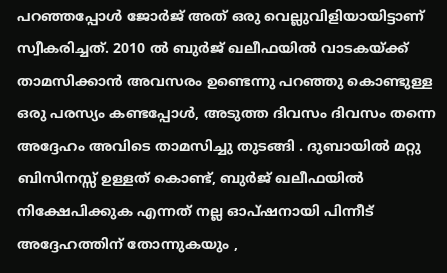പറഞ്ഞപ്പോൾ ജോർജ് അത് ഒരു വെല്ലുവിളിയായിട്ടാണ് സ്വീകരിച്ചത്. 2010 ൽ ബുർജ് ഖലീഫയിൽ വാടകയ്ക്ക് താമസിക്കാൻ അവസരം ഉണ്ടെന്നു പറഞ്ഞു കൊണ്ടുള്ള ഒരു പരസ്യം കണ്ടപ്പോൾ, അടുത്ത ദിവസം ദിവസം തന്നെ അദ്ദേഹം അവിടെ താമസിച്ചു തുടങ്ങി . ദുബായിൽ മറ്റു ബിസിനസ്സ് ഉള്ളത് കൊണ്ട്, ബുർജ് ഖലീഫയിൽ നിക്ഷേപിക്കുക എന്നത് നല്ല ഓപ്‌ഷനായി പിന്നീട് അദ്ദേഹത്തിന് തോന്നുകയും ,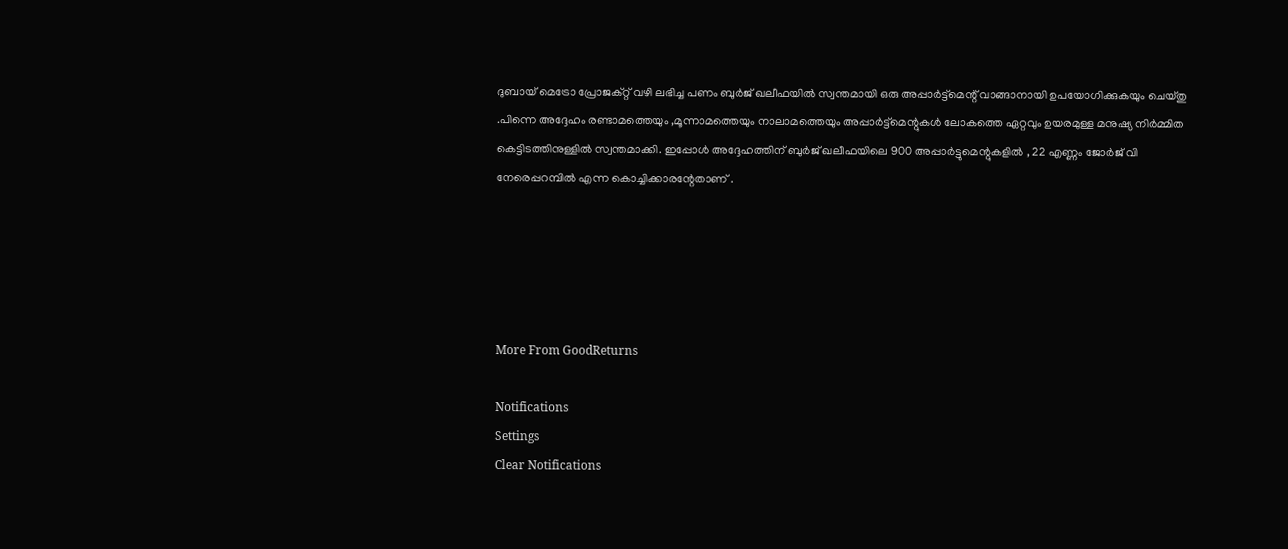ദുബായ് മെട്രോ പ്രോജക്റ്റ് വഴി ലഭിച്ച പണം ബുർജ് ഖലീഫയിൽ സ്വന്തമായി ഒരു അപ്പാർട്ട്മെന്റ് വാങ്ങാനായി ഉപയോഗിക്കുകയും ചെയ്തു .പിന്നെ അദ്ദേഹം രണ്ടാമത്തെയും ,മൂന്നാമത്തെയും നാലാമത്തെയും അപ്പാർട്ട്മെന്റുകൾ ലോകത്തെ ഏറ്റവും ഉയരമുള്ള മനുഷ്യ നിർമ്മിത കെട്ടിടത്തിനുള്ളിൽ സ്വന്തമാക്കി. ഇപ്പോൾ അദ്ദേഹത്തിന് ബുർജ് ഖലീഫയിലെ 900 അപ്പാർട്ടുമെന്റുകളിൽ , 22 എണ്ണം ജോർജ് വി നേരെപ്പറമ്പിൽ എന്ന കൊച്ചിക്കാരന്റേതാണ് .





More From GoodReturns

Notifications
Settings
Clear Notifications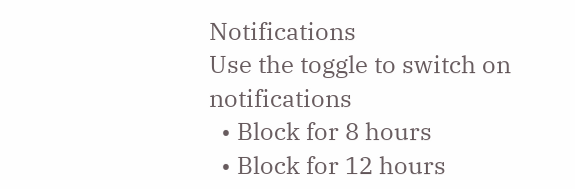Notifications
Use the toggle to switch on notifications
  • Block for 8 hours
  • Block for 12 hours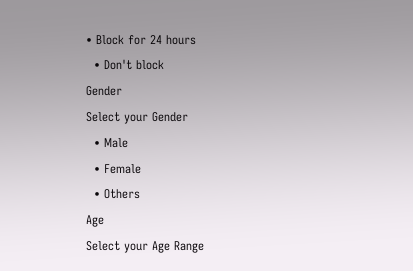• Block for 24 hours
  • Don't block
Gender
Select your Gender
  • Male
  • Female
  • Others
Age
Select your Age Range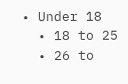• Under 18
  • 18 to 25
  • 26 to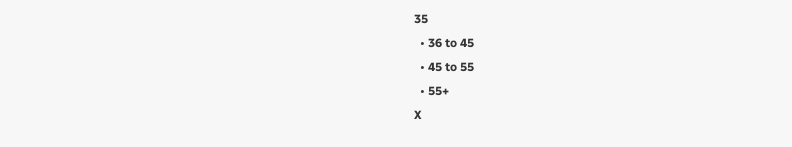35
  • 36 to 45
  • 45 to 55
  • 55+
X